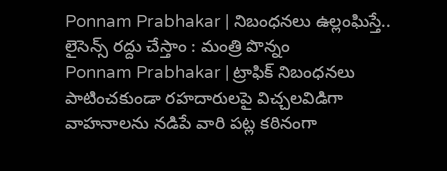Ponnam Prabhakar | నిబంధనలు ఉల్లంఘిస్తే.. లైసెన్స్ రద్దు చేస్తాం : మంత్రి పొన్నం
Ponnam Prabhakar | ట్రాఫిక్ నిబంధనలు పాటించకుండా రహదారులపై విచ్చలవిడిగా వాహనాలను నడిపే వారి పట్ల కఠినంగా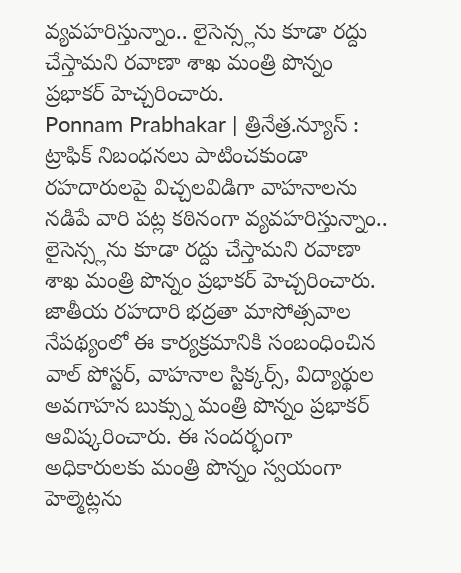వ్యవహరిస్తున్నాం.. లైసెన్స్లను కూడా రద్దు చేస్తామని రవాణా శాఖ మంత్రి పొన్నం ప్రభాకర్ హెచ్చరించారు.
Ponnam Prabhakar | త్రినేత్ర.న్యూస్ : ట్రాఫిక్ నిబంధనలు పాటించకుండా రహదారులపై విచ్చలవిడిగా వాహనాలను నడిపే వారి పట్ల కఠినంగా వ్యవహరిస్తున్నాం.. లైసెన్స్లను కూడా రద్దు చేస్తామని రవాణా శాఖ మంత్రి పొన్నం ప్రభాకర్ హెచ్చరించారు. జాతీయ రహదారి భద్రతా మాసోత్సవాల నేపథ్యంలో ఈ కార్యక్రమానికి సంబంధించిన వాల్ పోస్టర్, వాహనాల స్టిక్కర్స్, విద్యార్థుల అవగాహన బుక్స్ను మంత్రి పొన్నం ప్రభాకర్ ఆవిష్కరించారు. ఈ సందర్భంగా అధికారులకు మంత్రి పొన్నం స్వయంగా హెల్మెట్లను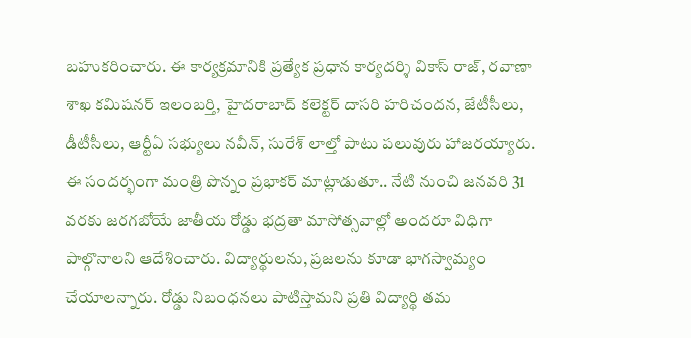బహుకరించారు. ఈ కార్యక్రమానికి ప్రత్యేక ప్రధాన కార్యదర్శి వికాస్ రాజ్, రవాణా శాఖ కమిషనర్ ఇలంబర్తి, హైదరాబాద్ కలెక్టర్ దాసరి హరిచందన, జేటీసీలు, డీటీసీలు, ఆర్టీఏ సభ్యులు నవీన్, సురేశ్ లాల్తో పాటు పలువురు హాజరయ్యారు.
ఈ సందర్భంగా మంత్రి పొన్నం ప్రభాకర్ మాట్లాడుతూ.. నేటి నుంచి జనవరి 31 వరకు జరగబోయే జాతీయ రోడ్డు భద్రతా మాసోత్సవాల్లో అందరూ విధిగా పాల్గొనాలని ఆదేశించారు. విద్యార్థులను, ప్రజలను కూడా భాగస్వామ్యం చేయాలన్నారు. రోడ్డు నిబంధనలు పాటిస్తామని ప్రతి విద్యార్థి తమ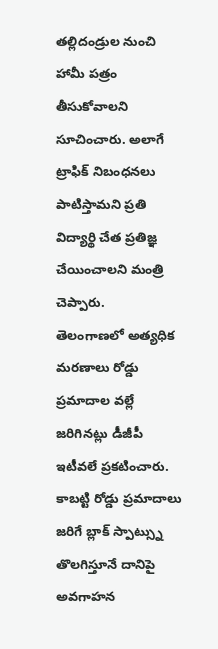తల్లిదండ్రుల నుంచి హామీ పత్రం తీసుకోవాలని సూచించారు. అలాగే ట్రాఫిక్ నిబంధనలు పాటిస్తామని ప్రతి విద్యార్థి చేత ప్రతిజ్ఞ చేయించాలని మంత్రి చెప్పారు.
తెలంగాణలో అత్యధిక మరణాలు రోడ్డు ప్రమాదాల వల్లే జరిగినట్లు డీజీపీ ఇటీవలే ప్రకటించారు. కాబట్టి రోడ్డు ప్రమాదాలు జరిగే బ్లాక్ స్పాట్స్ను తొలగిస్తూనే దానిపై అవగాహన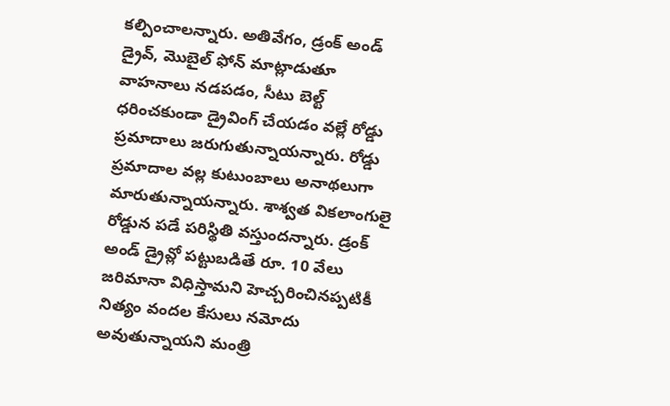కల్పించాలన్నారు. అతివేగం, డ్రంక్ అండ్ డ్రైవ్, మొబైల్ ఫోన్ మాట్లాడుతూ వాహనాలు నడపడం, సీటు బెల్ట్ ధరించకుండా డ్రైవింగ్ చేయడం వల్లే రోడ్డు ప్రమాదాలు జరుగుతున్నాయన్నారు. రోడ్డు ప్రమాదాల వల్ల కుటుంబాలు అనాథలుగా మారుతున్నాయన్నారు. శాశ్వత వికలాంగులై రోడ్డున పడే పరిస్థితి వస్తుందన్నారు. డ్రంక్ అండ్ డ్రైవ్లో పట్టుబడితే రూ. 10 వేలు జరిమానా విధిస్తామని హెచ్చరించినప్పటికీ నిత్యం వందల కేసులు నమోదు అవుతున్నాయని మంత్రి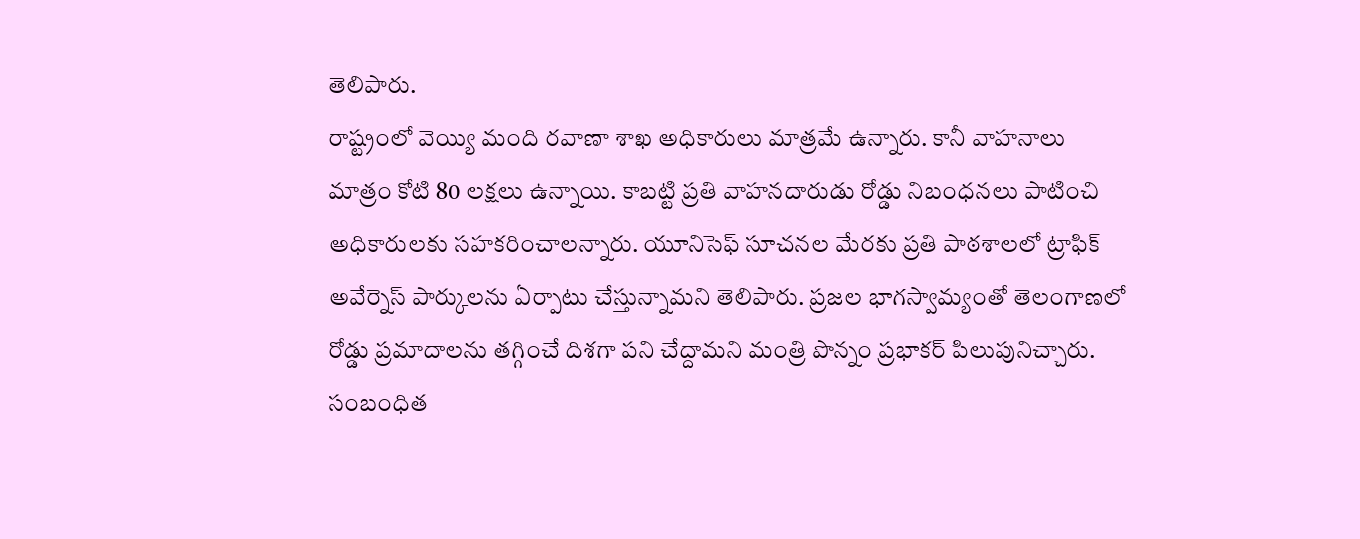తెలిపారు.
రాష్ట్రంలో వెయ్యి మంది రవాణా శాఖ అధికారులు మాత్రమే ఉన్నారు. కానీ వాహనాలు మాత్రం కోటి 80 లక్షలు ఉన్నాయి. కాబట్టి ప్రతి వాహనదారుడు రోడ్డు నిబంధనలు పాటించి అధికారులకు సహకరించాలన్నారు. యూనిసెఫ్ సూచనల మేరకు ప్రతి పాఠశాలలో ట్రాఫిక్ అవేర్నెస్ పార్కులను ఏర్పాటు చేస్తున్నామని తెలిపారు. ప్రజల భాగస్వామ్యంతో తెలంగాణలో రోడ్డు ప్రమాదాలను తగ్గించే దిశగా పని చేద్దామని మంత్రి పొన్నం ప్రభాకర్ పిలుపునిచ్చారు.
సంబంధిత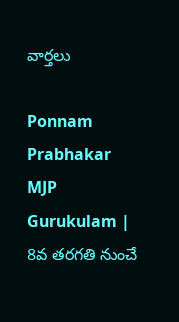వార్తలు

Ponnam Prabhakar MJP Gurukulam | 8వ తరగతి నుంచే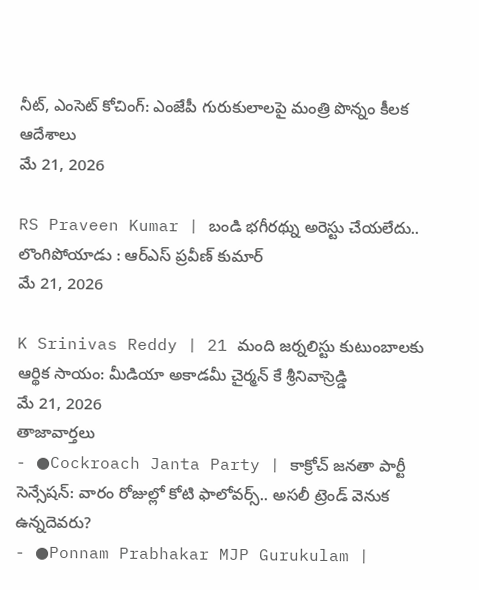నీట్, ఎంసెట్ కోచింగ్: ఎంజేపీ గురుకులాలపై మంత్రి పొన్నం కీలక ఆదేశాలు
మే 21, 2026

RS Praveen Kumar | బండి భగీరథ్ను అరెస్టు చేయలేదు.. లొంగిపోయాడు : ఆర్ఎస్ ప్రవీణ్ కుమార్
మే 21, 2026

K Srinivas Reddy | 21 మంది జర్నలిస్టు కుటుంబాలకు ఆర్థిక సాయం: మీడియా అకాడమీ చైర్మన్ కే శ్రీనివాస్రెడ్డి
మే 21, 2026
తాజావార్తలు
- ●Cockroach Janta Party | కాక్రోచ్ జనతా పార్టీ సెన్సేషన్: వారం రోజుల్లో కోటి ఫాలోవర్స్.. అసలీ ట్రెండ్ వెనుక ఉన్నదెవరు?
- ●Ponnam Prabhakar MJP Gurukulam |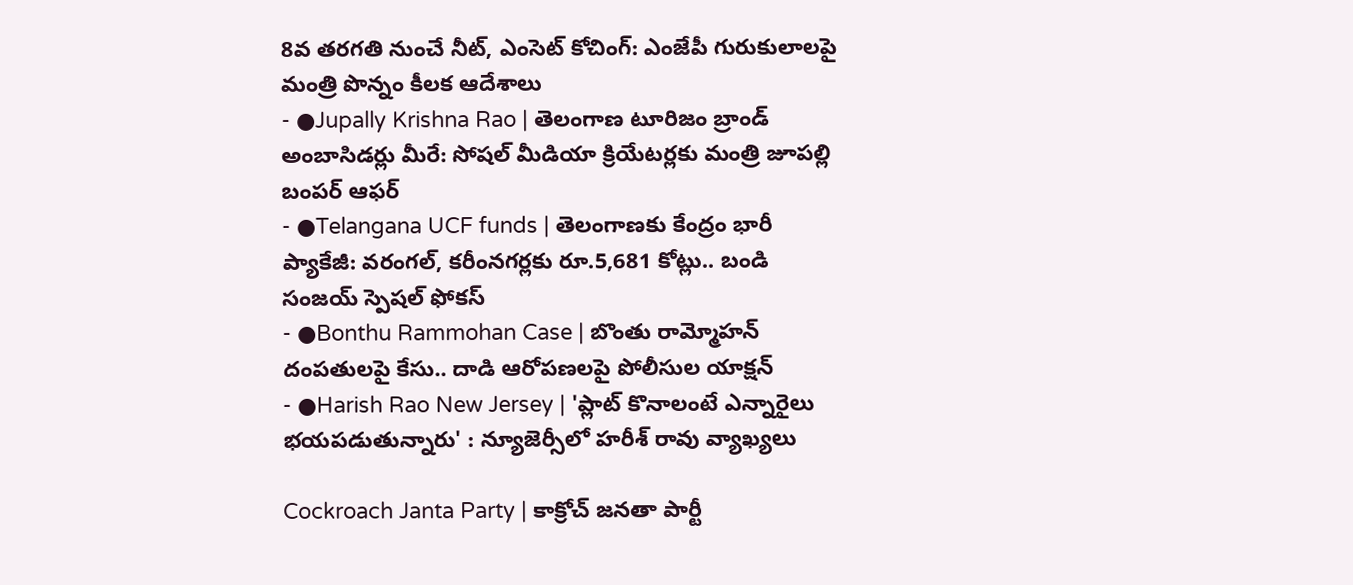8వ తరగతి నుంచే నీట్, ఎంసెట్ కోచింగ్: ఎంజేపీ గురుకులాలపై మంత్రి పొన్నం కీలక ఆదేశాలు
- ●Jupally Krishna Rao | తెలంగాణ టూరిజం బ్రాండ్ అంబాసిడర్లు మీరే: సోషల్ మీడియా క్రియేటర్లకు మంత్రి జూపల్లి బంపర్ ఆఫర్
- ●Telangana UCF funds | తెలంగాణకు కేంద్రం భారీ ప్యాకేజీ: వరంగల్, కరీంనగర్లకు రూ.5,681 కోట్లు.. బండి సంజయ్ స్పెషల్ ఫోకస్
- ●Bonthu Rammohan Case | బొంతు రామ్మోహన్ దంపతులపై కేసు.. దాడి ఆరోపణలపై పోలీసుల యాక్షన్
- ●Harish Rao New Jersey | 'ప్లాట్ కొనాలంటే ఎన్నారైలు భయపడుతున్నారు' : న్యూజెర్సీలో హరీశ్ రావు వ్యాఖ్యలు

Cockroach Janta Party | కాక్రోచ్ జనతా పార్టీ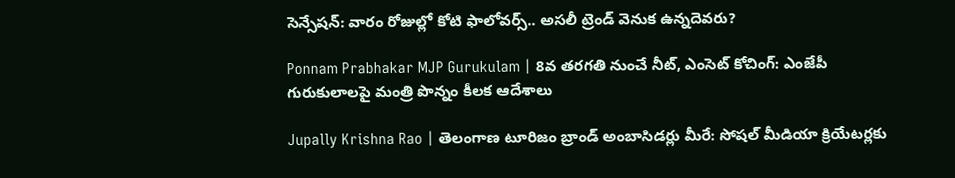సెన్సేషన్: వారం రోజుల్లో కోటి ఫాలోవర్స్.. అసలీ ట్రెండ్ వెనుక ఉన్నదెవరు?

Ponnam Prabhakar MJP Gurukulam | 8వ తరగతి నుంచే నీట్, ఎంసెట్ కోచింగ్: ఎంజేపీ గురుకులాలపై మంత్రి పొన్నం కీలక ఆదేశాలు

Jupally Krishna Rao | తెలంగాణ టూరిజం బ్రాండ్ అంబాసిడర్లు మీరే: సోషల్ మీడియా క్రియేటర్లకు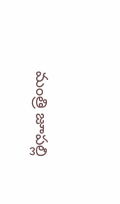మంత్రి జూపల్లి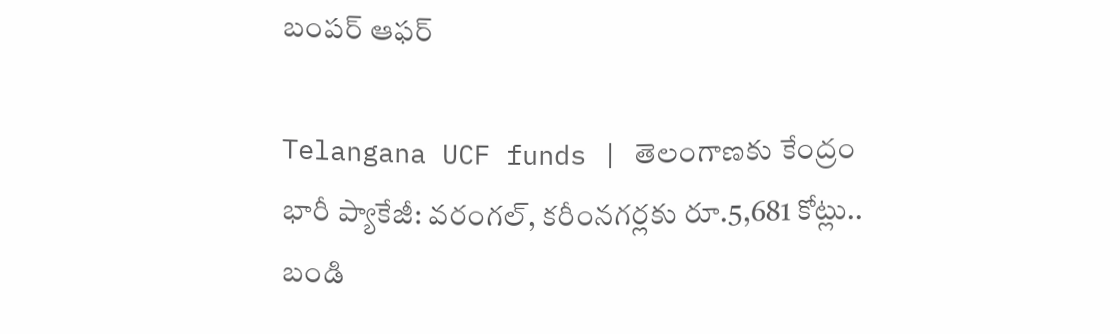బంపర్ ఆఫర్

Telangana UCF funds | తెలంగాణకు కేంద్రం భారీ ప్యాకేజీ: వరంగల్, కరీంనగర్లకు రూ.5,681 కోట్లు.. బండి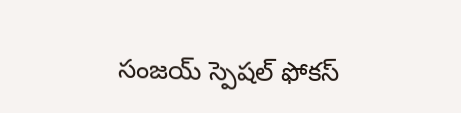సంజయ్ స్పెషల్ ఫోకస్